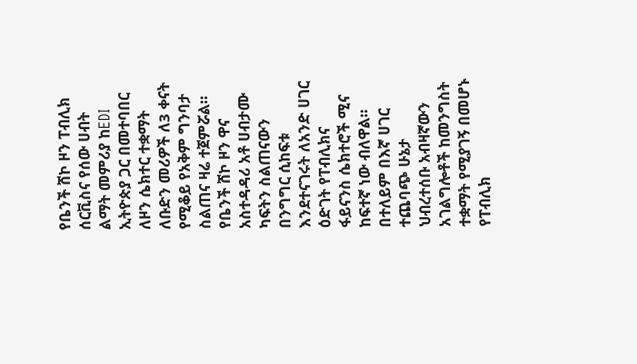የቤንች ሸኮ ዞን ፐብሊክ ሰርቪስና የሰው ሀብት ልማት መምሪያ ከEDI ኢትዮጵያ ጋር በመተባበር ለዞን ሴክተር ተቋማት ለቡድን መሪዎች ለ3 ቀናት የሚቆይ የአቅም ግንባታ ስልጠና ዛሬ ተጀምሯል።
የቤንች ሸኮ ዞን ዋና አስተዳዳሪ አቶ ሀብታሙ ካፍትን ስልጠናውን በንግግር ሲከፍቱ እንደተናገሩት ለአንድ ሀገር ዕድገት የፐብሊክና ፋይናንስ ሴክተሮች ሚና ከፍተኛ ነው ብለዋል።
በተለይም በእኛ ሀገር ተጨባጭ ሁኔታ ህብረተሰቡ አብዛኛውን አገልግሎቶች ከመንግስት ተቋማት የሚያገኝ በመሆኑ የፐብሊክ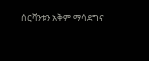ሰርቫንቱን አቅም ማሳደግና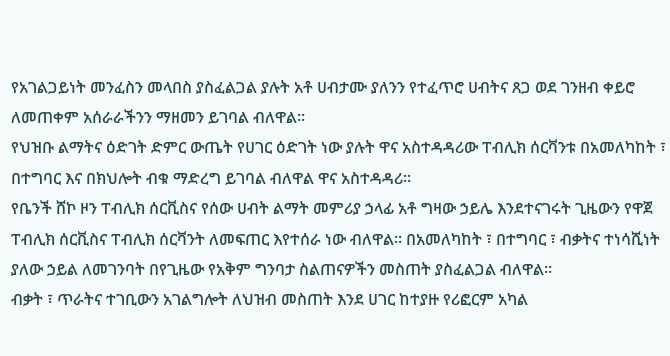የአገልጋይነት መንፈስን መላበስ ያስፈልጋል ያሉት አቶ ሀብታሙ ያለንን የተፈጥሮ ሀብትና ጸጋ ወደ ገንዘብ ቀይሮ ለመጠቀም አሰራራችንን ማዘመን ይገባል ብለዋል።
የህዝቡ ልማትና ዕድገት ድምር ውጤት የሀገር ዕድገት ነው ያሉት ዋና አስተዳዳሪው ፐብሊክ ሰርቫንቱ በአመለካከት ፣ በተግባር እና በክህሎት ብቁ ማድረግ ይገባል ብለዋል ዋና አስተዳዳሪ።
የቤንች ሸኮ ዞን ፐብሊክ ሰርቪስና የሰው ሀብት ልማት መምሪያ ኃላፊ አቶ ግዛው ኃይሌ እንደተናገሩት ጊዜውን የዋጀ ፐብሊክ ሰርቪስና ፐብሊክ ሰርቫንት ለመፍጠር እየተሰራ ነው ብለዋል። በአመለካከት ፣ በተግባር ፣ ብቃትና ተነሳሺነት ያለው ኃይል ለመገንባት በየጊዜው የአቅም ግንባታ ስልጠናዎችን መስጠት ያስፈልጋል ብለዋል።
ብቃት ፣ ጥራትና ተገቢውን አገልግሎት ለህዝብ መስጠት እንደ ሀገር ከተያዙ የሪፎርም አካል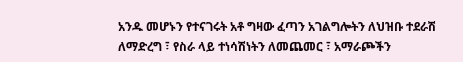አንዱ መሆኑን የተናገሩት አቶ ግዛው ፈጣን አገልግሎትን ለህዝቡ ተደራሽ ለማድረግ ፣ የስራ ላይ ተነሳሽነትን ለመጨመር ፣ አማራጮችን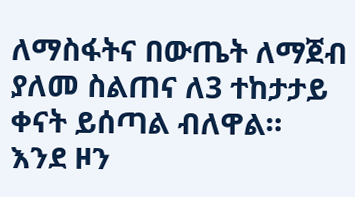ለማስፋትና በውጤት ለማጀብ ያለመ ስልጠና ለ3 ተከታታይ ቀናት ይሰጣል ብለዋል።
እንደ ዞን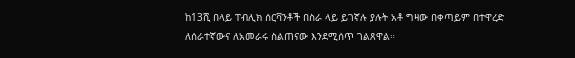ከ13ሺ በላይ ፐብሊክ ሰርቫንቶች በስራ ላይ ይገኛሉ ያሉት አቶ ግዛው በቀጣይም በተዋረድ ለሰራተኛውና ለአመራሩ ስልጠናው እንደሚሰጥ ገልጸዋል።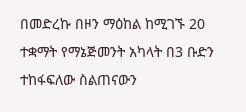በመድረኩ በዞን ማዕከል ከሚገኙ 20 ተቋማት የማኔጅመንት አካላት በ3 ቡድን ተከፋፍለው ስልጠናውን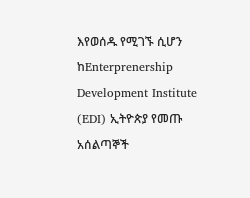እየወሰዱ የሚገኙ ሲሆን ከEnterprenership Development Institute (EDI) ኢትዮጵያ የመጡ አሰልጣኞች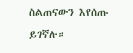ስልጠናውን እየሰጡ ይገኛሉ።